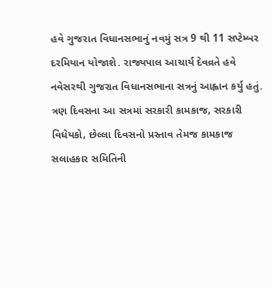હવે ગુજરાત વિધાનસભાનું નવમું સત્ર 9 થી 11 સપ્ટેમ્બર દરમિયાન યોજાશે. રાજ્યપાલ આચાર્ય દેવવ્રતે હવે નવેસરથી ગુજરાત વિધાનસભાના સત્રનું આહ્વાન કર્યુ હતું.
ત્રણ દિવસના આ સત્રમાં સરકારી કામકાજ, સરકારી વિધેયકો, છેલ્લા દિવસનો પ્રસ્તાવ તેમજ કામકાજ સલાહકાર સમિતિની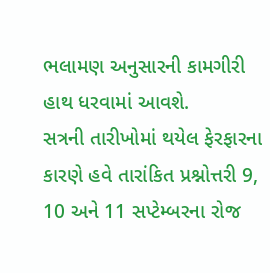ભલામણ અનુસારની કામગીરી હાથ ધરવામાં આવશે.
સત્રની તારીખોમાં થયેલ ફેરફારના કારણે હવે તારાંકિત પ્રશ્નોત્તરી 9, 10 અને 11 સપ્ટેમ્બરના રોજ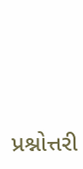પ્રશ્નોત્તરી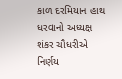કાળ દરમિયાન હાથ ધરવાનો અધ્યક્ષ શંકર ચૌધરીએ નિર્ણય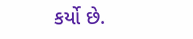કર્યો છે.